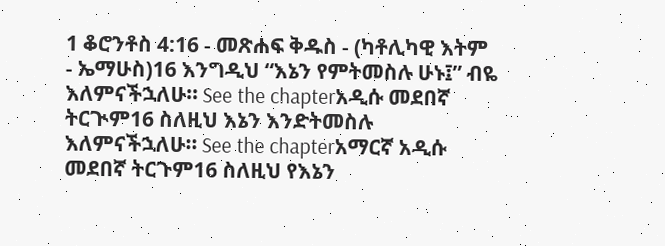1 ቆሮንቶስ 4:16 - መጽሐፍ ቅዱስ - (ካቶሊካዊ እትም - ኤማሁስ)16 እንግዲህ “እኔን የምትመስሉ ሁኑ፤” ብዬ እለምናችኋለሁ። See the chapterአዲሱ መደበኛ ትርጒም16 ስለዚህ እኔን እንድትመስሉ እለምናችኋለሁ። See the chapterአማርኛ አዲሱ መደበኛ ትርጉም16 ስለዚህ የእኔን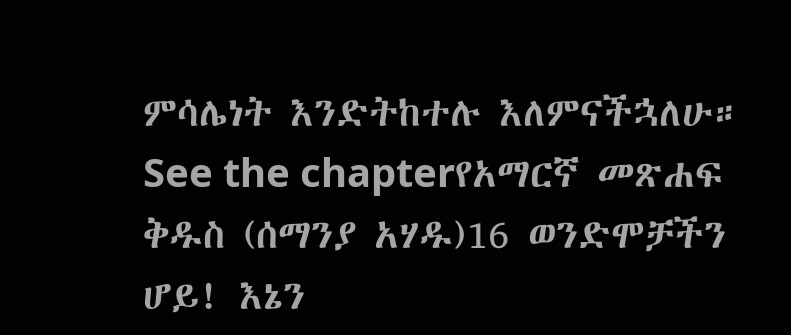ምሳሌነት እንድትከተሉ እለምናችኋለሁ። See the chapterየአማርኛ መጽሐፍ ቅዱስ (ሰማንያ አሃዱ)16 ወንድሞቻችን ሆይ! እኔን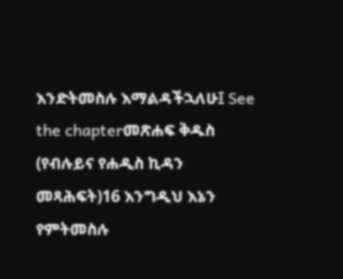እንድትመስሉ እማልዳችኋለሁ፤ See the chapterመጽሐፍ ቅዱስ (የብሉይና የሐዲስ ኪዳን መጻሕፍት)16 እንግዲህ እኔን የምትመስሉ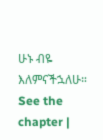ሁኑ ብዬ እለምናችኋለሁ። See the chapter |